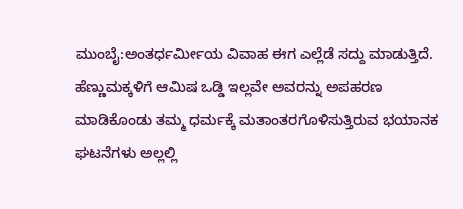ಮುಂಬೈ:ಅಂತರ್ಧರ್ಮೀಯ ವಿವಾಹ ಈಗ ಎಲ್ಲೆಡೆ ಸದ್ದು ಮಾಡುತ್ತಿದೆ. ಹೆಣ್ಣುಮಕ್ಕಳಿಗೆ ಆಮಿಷ ಒಡ್ಡಿ ಇಲ್ಲವೇ ಅವರನ್ನು ಅಪಹರಣ ಮಾಡಿಕೊಂಡು ತಮ್ಮ ಧರ್ಮಕ್ಕೆ ಮತಾಂತರಗೊಳಿಸುತ್ತಿರುವ ಭಯಾನಕ ಘಟನೆಗಳು ಅಲ್ಲಲ್ಲಿ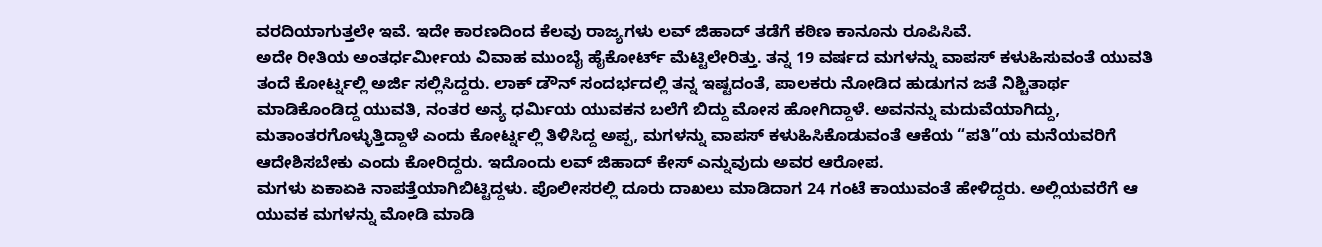ವರದಿಯಾಗುತ್ತಲೇ ಇವೆ. ಇದೇ ಕಾರಣದಿಂದ ಕೆಲವು ರಾಜ್ಯಗಳು ಲವ್ ಜಿಹಾದ್ ತಡೆಗೆ ಕಠಿಣ ಕಾನೂನು ರೂಪಿಸಿವೆ.
ಅದೇ ರೀತಿಯ ಅಂತರ್ಧರ್ಮೀಯ ವಿವಾಹ ಮುಂಬೈ ಹೈಕೋರ್ಟ್ ಮೆಟ್ಟಿಲೇರಿತ್ತು. ತನ್ನ 19 ವರ್ಷದ ಮಗಳನ್ನು ವಾಪಸ್ ಕಳುಹಿಸುವಂತೆ ಯುವತಿ ತಂದೆ ಕೋರ್ಟ್ನಲ್ಲಿ ಅರ್ಜಿ ಸಲ್ಲಿಸಿದ್ದರು. ಲಾಕ್ ಡೌನ್ ಸಂದರ್ಭದಲ್ಲಿ ತನ್ನ ಇಷ್ಟದಂತೆ, ಪಾಲಕರು ನೋಡಿದ ಹುಡುಗನ ಜತೆ ನಿಶ್ಚಿತಾರ್ಥ ಮಾಡಿಕೊಂಡಿದ್ದ ಯುವತಿ, ನಂತರ ಅನ್ಯ ಧರ್ಮಿಯ ಯುವಕನ ಬಲೆಗೆ ಬಿದ್ದು ಮೋಸ ಹೋಗಿದ್ದಾಳೆ. ಅವನನ್ನು ಮದುವೆಯಾಗಿದ್ದು, ಮತಾಂತರಗೊಳ್ಳುತ್ತಿದ್ದಾಳೆ ಎಂದು ಕೋರ್ಟ್ನಲ್ಲಿ ತಿಳಿಸಿದ್ದ ಅಪ್ಪ, ಮಗಳನ್ನು ವಾಪಸ್ ಕಳುಹಿಸಿಕೊಡುವಂತೆ ಆಕೆಯ “ಪತಿ”ಯ ಮನೆಯವರಿಗೆ ಆದೇಶಿಸಬೇಕು ಎಂದು ಕೋರಿದ್ದರು. ಇದೊಂದು ಲವ್ ಜಿಹಾದ್ ಕೇಸ್ ಎನ್ನುವುದು ಅವರ ಆರೋಪ.
ಮಗಳು ಏಕಾಏಕಿ ನಾಪತ್ತೆಯಾಗಿಬಿಟ್ಟಿದ್ದಳು. ಪೊಲೀಸರಲ್ಲಿ ದೂರು ದಾಖಲು ಮಾಡಿದಾಗ 24 ಗಂಟೆ ಕಾಯುವಂತೆ ಹೇಳಿದ್ದರು. ಅಲ್ಲಿಯವರೆಗೆ ಆ ಯುವಕ ಮಗಳನ್ನು ಮೋಡಿ ಮಾಡಿ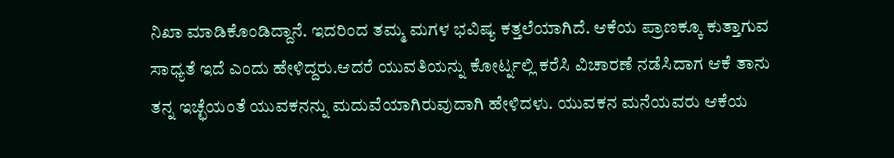ನಿಖಾ ಮಾಡಿಕೊಂಡಿದ್ದಾನೆ. ಇದರಿಂದ ತಮ್ಮ ಮಗಳ ಭವಿಷ್ಯ ಕತ್ತಲೆಯಾಗಿದೆ. ಆಕೆಯ ಪ್ರಾಣಕ್ಕೂ ಕುತ್ತಾಗುವ ಸಾಧ್ಯತೆ ಇದೆ ಎಂದು ಹೇಳಿದ್ದರು.ಆದರೆ ಯುವತಿಯನ್ನು ಕೋರ್ಟ್ನಲ್ಲಿ ಕರೆಸಿ ವಿಚಾರಣೆ ನಡೆಸಿದಾಗ ಆಕೆ ತಾನು ತನ್ನ ಇಚ್ಛೆಯಂತೆ ಯುವಕನನ್ನು ಮದುವೆಯಾಗಿರುವುದಾಗಿ ಹೇಳಿದಳು. ಯುವಕನ ಮನೆಯವರು ಆಕೆಯ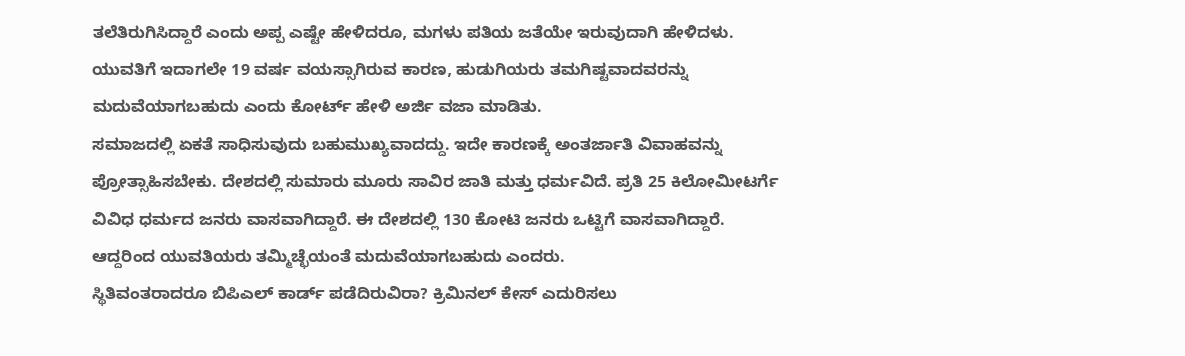ತಲೆತಿರುಗಿಸಿದ್ದಾರೆ ಎಂದು ಅಪ್ಪ ಎಷ್ಟೇ ಹೇಳಿದರೂ, ಮಗಳು ಪತಿಯ ಜತೆಯೇ ಇರುವುದಾಗಿ ಹೇಳಿದಳು.
ಯುವತಿಗೆ ಇದಾಗಲೇ 19 ವರ್ಷ ವಯಸ್ಸಾಗಿರುವ ಕಾರಣ, ಹುಡುಗಿಯರು ತಮಗಿಷ್ಟವಾದವರನ್ನು ಮದುವೆಯಾಗಬಹುದು ಎಂದು ಕೋರ್ಟ್ ಹೇಳಿ ಅರ್ಜಿ ವಜಾ ಮಾಡಿತು.
ಸಮಾಜದಲ್ಲಿ ಏಕತೆ ಸಾಧಿಸುವುದು ಬಹುಮುಖ್ಯವಾದದ್ದು. ಇದೇ ಕಾರಣಕ್ಕೆ ಅಂತರ್ಜಾತಿ ವಿವಾಹವನ್ನು ಪ್ರೋತ್ಸಾಹಿಸಬೇಕು. ದೇಶದಲ್ಲಿ ಸುಮಾರು ಮೂರು ಸಾವಿರ ಜಾತಿ ಮತ್ತು ಧರ್ಮವಿದೆ. ಪ್ರತಿ 25 ಕಿಲೋಮೀಟರ್ಗೆ ವಿವಿಧ ಧರ್ಮದ ಜನರು ವಾಸವಾಗಿದ್ದಾರೆ. ಈ ದೇಶದಲ್ಲಿ 130 ಕೋಟಿ ಜನರು ಒಟ್ಟಿಗೆ ವಾಸವಾಗಿದ್ದಾರೆ. ಆದ್ದರಿಂದ ಯುವತಿಯರು ತಮ್ಮಿಚ್ಛೆಯಂತೆ ಮದುವೆಯಾಗಬಹುದು ಎಂದರು.
ಸ್ಥಿತಿವಂತರಾದರೂ ಬಿಪಿಎಲ್ ಕಾರ್ಡ್ ಪಡೆದಿರುವಿರಾ? ಕ್ರಿಮಿನಲ್ ಕೇಸ್ ಎದುರಿಸಲು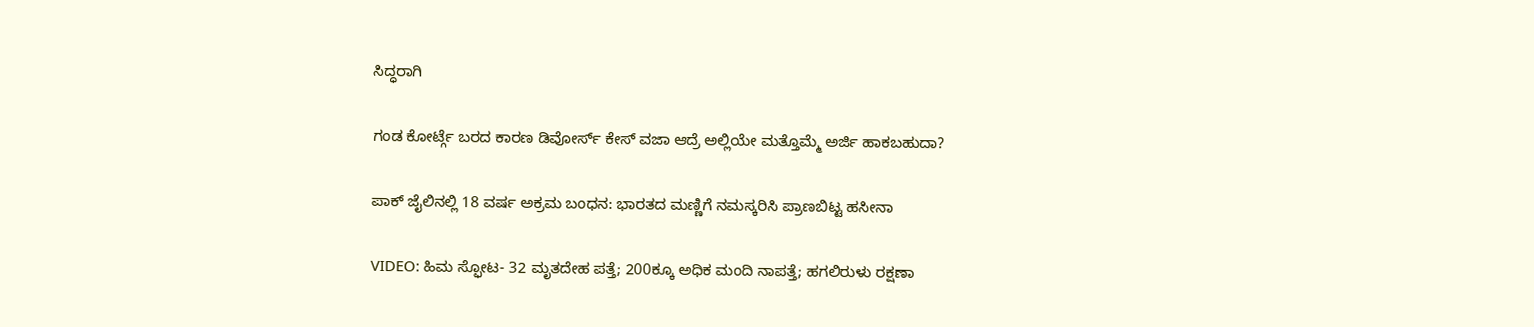ಸಿದ್ಧರಾಗಿ

ಗಂಡ ಕೋರ್ಟ್ಗೆ ಬರದ ಕಾರಣ ಡಿವೋರ್ಸ್ ಕೇಸ್ ವಜಾ ಆದ್ರೆ ಅಲ್ಲಿಯೇ ಮತ್ತೊಮ್ಮೆ ಅರ್ಜಿ ಹಾಕಬಹುದಾ?

ಪಾಕ್ ಜೈಲಿನಲ್ಲಿ 18 ವರ್ಷ ಅಕ್ರಮ ಬಂಧನ: ಭಾರತದ ಮಣ್ಣಿಗೆ ನಮಸ್ಕರಿಸಿ ಪ್ರಾಣಬಿಟ್ಟ ಹಸೀನಾ

VIDEO: ಹಿಮ ಸ್ಫೋಟ- 32 ಮೃತದೇಹ ಪತ್ತೆ; 200ಕ್ಕೂ ಅಧಿಕ ಮಂದಿ ನಾಪತ್ತೆ; ಹಗಲಿರುಳು ರಕ್ಷಣಾ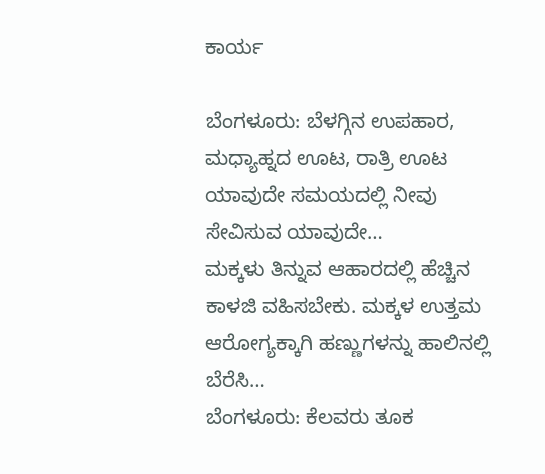ಕಾರ್ಯ

ಬೆಂಗಳೂರು: ಬೆಳಗ್ಗಿನ ಉಪಹಾರ, ಮಧ್ಯಾಹ್ನದ ಊಟ, ರಾತ್ರಿ ಊಟ ಯಾವುದೇ ಸಮಯದಲ್ಲಿ ನೀವು ಸೇವಿಸುವ ಯಾವುದೇ…
ಮಕ್ಕಳು ತಿನ್ನುವ ಆಹಾರದಲ್ಲಿ ಹೆಚ್ಚಿನ ಕಾಳಜಿ ವಹಿಸಬೇಕು. ಮಕ್ಕಳ ಉತ್ತಮ ಆರೋಗ್ಯಕ್ಕಾಗಿ ಹಣ್ಣುಗಳನ್ನು ಹಾಲಿನಲ್ಲಿ ಬೆರೆಸಿ…
ಬೆಂಗಳೂರು: ಕೆಲವರು ತೂಕ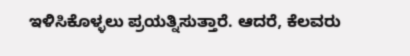ಇಳಿಸಿಕೊಳ್ಳಲು ಪ್ರಯತ್ನಿಸುತ್ತಾರೆ. ಆದರೆ, ಕೆಲವರು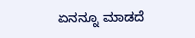ಏನನ್ನೂ ಮಾಡದೆ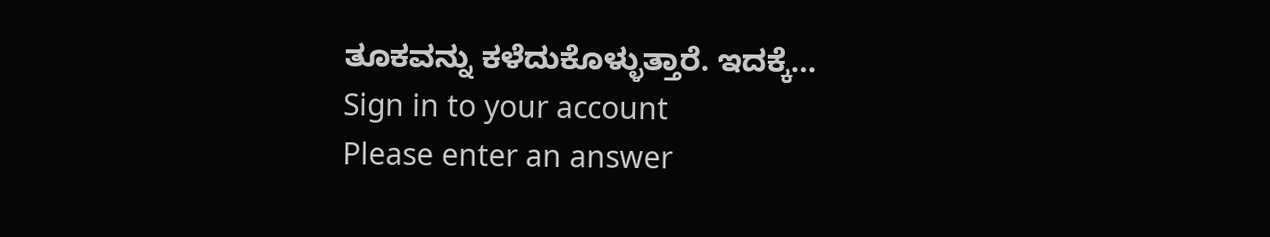ತೂಕವನ್ನು ಕಳೆದುಕೊಳ್ಳುತ್ತಾರೆ. ಇದಕ್ಕೆ…
Sign in to your account
Please enter an answer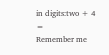in digits:two + 4 =
Remember me